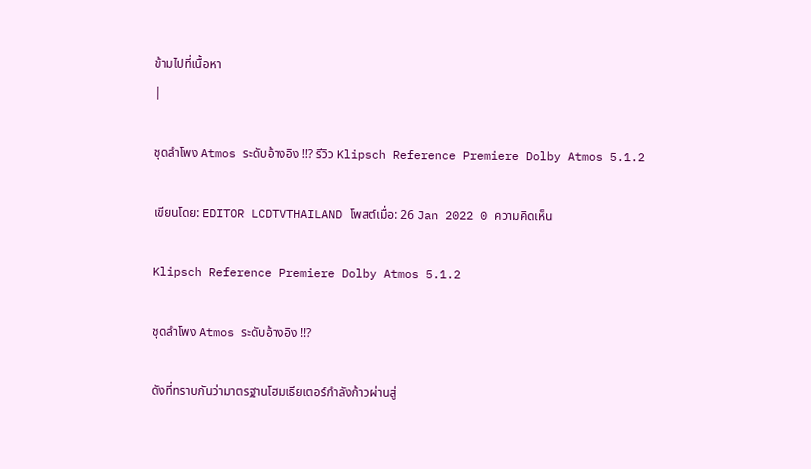ข้ามไปที่เนื้อหา
|

ชุดลำโพง Atmos ระดับอ้างอิง !!? รีวิว Klipsch Reference Premiere Dolby Atmos 5.1.2

เขียนโดย: EDITOR LCDTVTHAILAND โพสต์เมื่อ: 26 Jan 2022 0 ความคิดเห็น

Klipsch Reference Premiere Dolby Atmos 5.1.2

ชุดลำโพง Atmos ระดับอ้างอิง !!?

ดังที่ทราบกันว่ามาตรฐานโฮมเธียเตอร์กำลังก้าวผ่านสู่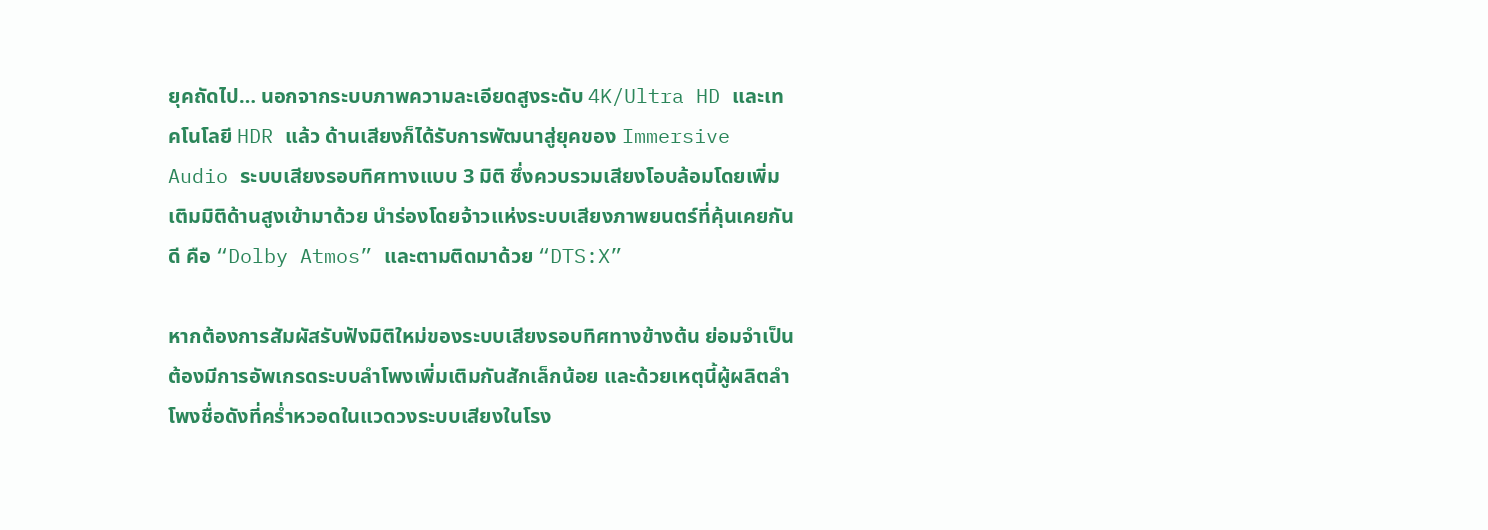ยุคถัดไป… นอกจากระบบภาพความละเอียดสูงระดับ 4K/Ultra HD และเทคโนโลยี HDR แล้ว ด้านเสียงก็ได้รับการพัฒนาสู่ยุคของ Immersive Audio ระบบเสียงรอบทิศทางแบบ 3 มิติ ซึ่งควบรวมเสียงโอบล้อมโดยเพิ่มเติมมิติด้านสูงเข้ามาด้วย นำร่องโดยจ้าวแห่งระบบเสียงภาพยนตร์ที่คุ้นเคยกันดี คือ “Dolby Atmos” และตามติดมาด้วย “DTS:X”

หากต้องการสัมผัสรับฟังมิติใหม่ของระบบเสียงรอบทิศทางข้างต้น ย่อมจำเป็นต้องมีการอัพเกรดระบบลำโพงเพิ่มเติมกันสักเล็กน้อย และด้วยเหตุนี้ผู้ผลิตลำโพงชื่อดังที่คร่ำหวอดในแวดวงระบบเสียงในโรง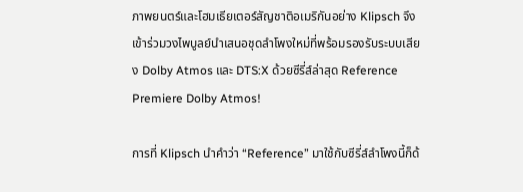ภาพยนตร์และโฮมเธียเตอร์สัญชาติอเมริกันอย่าง Klipsch จึงเข้าร่วมวงไพบูลย์นำเสนอชุดลำโพงใหม่ที่พร้อมรองรับระบบเสียง Dolby Atmos และ DTS:X ด้วยซีรี่ส์ล่าสุด Reference Premiere Dolby Atmos!

การที่ Klipsch นำคำว่า “Reference” มาใช้กับซีรี่ส์ลำโพงนี้ก็ด้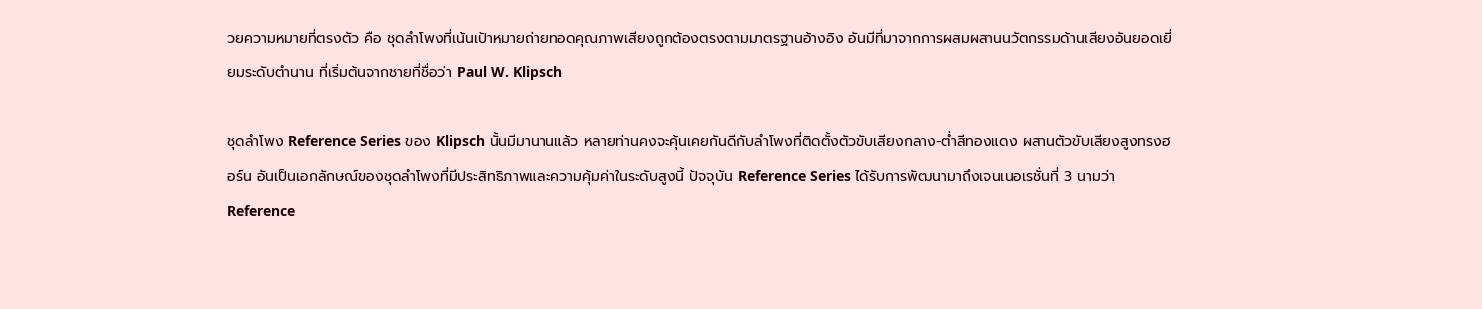วยความหมายที่ตรงตัว คือ ชุดลำโพงที่เน้นเป้าหมายถ่ายทอดคุณภาพเสียงถูกต้องตรงตามมาตรฐานอ้างอิง อันมีที่มาจากการผสมผสานนวัตกรรมด้านเสียงอันยอดเยี่ยมระดับตำนาน ที่เริ่มต้นจากชายที่ชื่อว่า Paul W. Klipsch

ชุดลำโพง Reference Series ของ Klipsch นั้นมีมานานแล้ว หลายท่านคงจะคุ้นเคยกันดีกับลำโพงที่ติดตั้งตัวขับเสียงกลาง-ต่ำสีทองแดง ผสานตัวขับเสียงสูงทรงฮอร์น อันเป็นเอกลักษณ์ของชุดลำโพงที่มีประสิทธิภาพและความคุ้มค่าในระดับสูงนี้ ปัจจุบัน Reference Series ได้รับการพัฒนามาถึงเจนเนอเรชั่นที่ 3 นามว่า Reference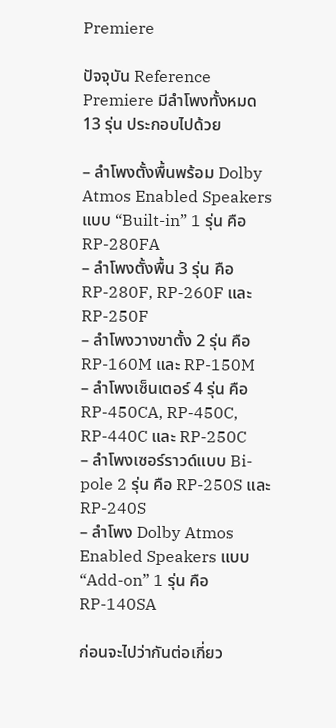Premiere

ปัจจุบัน Reference Premiere มีลำโพงทั้งหมด 13 รุ่น ประกอบไปด้วย

– ลำโพงตั้งพื้นพร้อม Dolby Atmos Enabled Speakers แบบ “Built-in” 1 รุ่น คือ RP-280FA
– ลำโพงตั้งพื้น 3 รุ่น คือ RP-280F, RP-260F และ RP-250F
– ลำโพงวางขาตั้ง 2 รุ่น คือ RP-160M และ RP-150M
– ลำโพงเซ็นเตอร์ 4 รุ่น คือ RP-450CA, RP-450C, RP-440C และ RP-250C
– ลำโพงเซอร์ราวด์แบบ Bi-pole 2 รุ่น คือ RP-250S และ RP-240S
– ลำโพง Dolby Atmos Enabled Speakers แบบ “Add-on” 1 รุ่น คือ RP-140SA

ก่อนจะไปว่ากันต่อเกี่ยว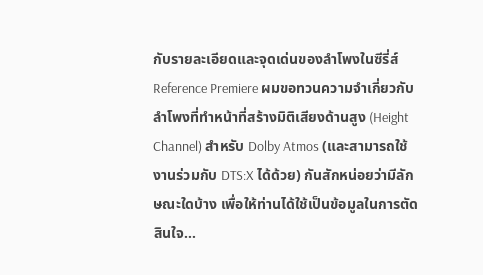กับรายละเอียดและจุดเด่นของลำโพงในซีรี่ส์ Reference Premiere ผมขอทวนความจำเกี่ยวกับลำโพงที่ทำหน้าที่สร้างมิติเสียงด้านสูง (Height Channel) สำหรับ Dolby Atmos (และสามารถใช้งานร่วมกับ DTS:X ได้ด้วย) กันสักหน่อยว่ามีลักษณะใดบ้าง เพื่อให้ท่านได้ใช้เป็นข้อมูลในการตัดสินใจ…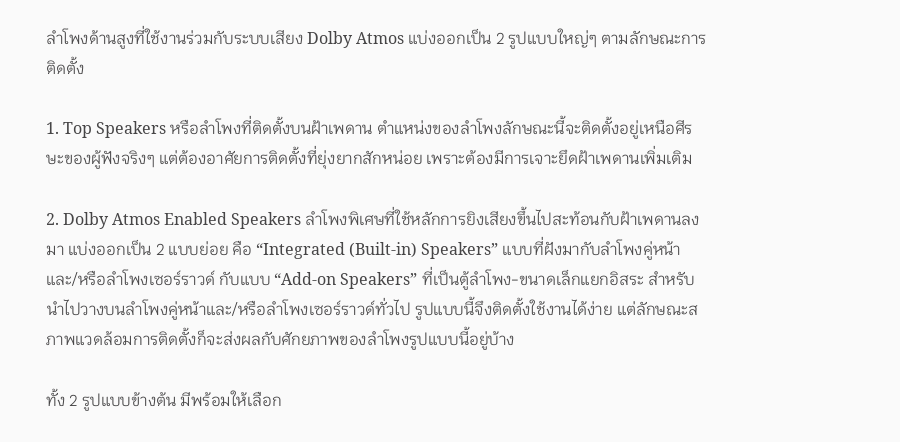ลำโพงด้านสูงที่ใช้งานร่วมกับระบบเสียง Dolby Atmos แบ่งออกเป็น 2 รูปแบบใหญ่ๆ ตามลักษณะการติดตั้ง

1. Top Speakers หรือลำโพงที่ติดตั้งบนฝ้าเพดาน ตำแหน่งของลำโพงลักษณะนี้จะติดตั้งอยู่เหนือศีรษะของผู้ฟังจริงๆ แต่ต้องอาศัยการติดตั้งที่ยุ่งยากสักหน่อย เพราะต้องมีการเจาะยึดฝ้าเพดานเพิ่มเติม

2. Dolby Atmos Enabled Speakers ลำโพงพิเศษที่ใช้หลักการยิงเสียงขึ้นไปสะท้อนกับฝ้าเพดานลงมา แบ่งออกเป็น 2 แบบย่อย คือ “Integrated (Built-in) Speakers” แบบที่ฝังมากับลำโพงคู่หน้าและ/หรือลำโพงเซอร์ราวด์ กับแบบ “Add-on Speakers” ที่เป็นตู้ลำโพง-ขนาดเล็กแยกอิสระ สำหรับนำไปวางบนลำโพงคู่หน้าและ/หรือลำโพงเซอร์ราวด์ทั่วไป รูปแบบนี้จึงติดตั้งใช้งานได้ง่าย แต่ลักษณะสภาพแวดล้อมการติดตั้งก็จะส่งผลกับศักยภาพของลำโพงรูปแบบนี้อยู่บ้าง

ทั้ง 2 รูปแบบข้างต้น มีพร้อมให้เลือก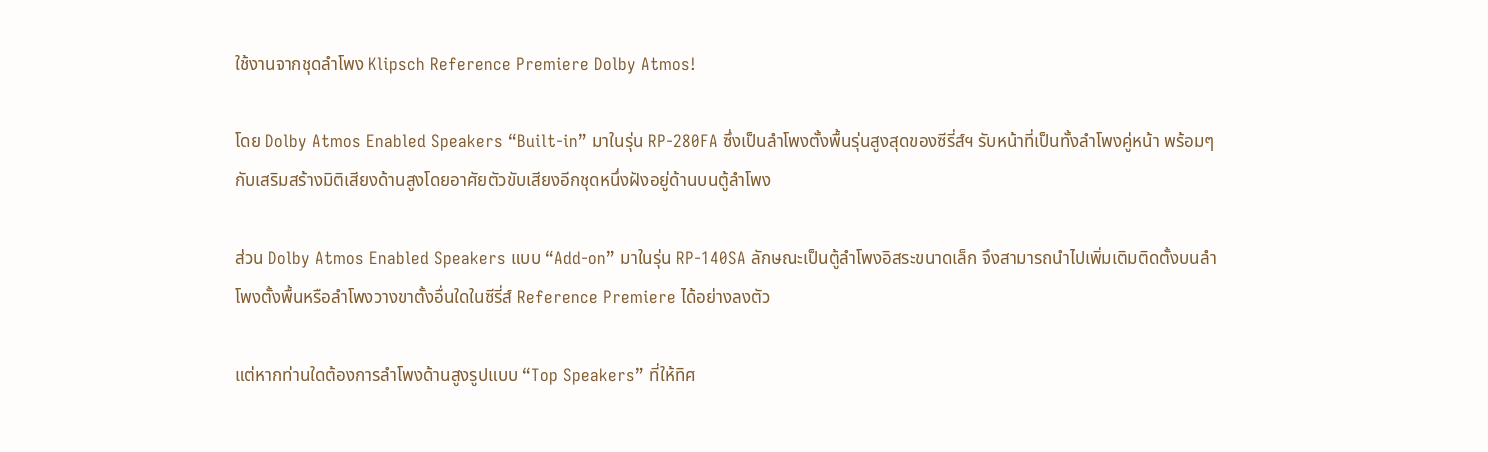ใช้งานจากชุดลำโพง Klipsch Reference Premiere Dolby Atmos!

โดย Dolby Atmos Enabled Speakers “Built-in” มาในรุ่น RP-280FA ซึ่งเป็นลำโพงตั้งพื้นรุ่นสูงสุดของซีรี่ส์ฯ รับหน้าที่เป็นทั้งลำโพงคู่หน้า พร้อมๆ กับเสริมสร้างมิติเสียงด้านสูงโดยอาศัยตัวขับเสียงอีกชุดหนึ่งฝังอยู่ด้านบนตู้ลำโพง

ส่วน Dolby Atmos Enabled Speakers แบบ “Add-on” มาในรุ่น RP-140SA ลักษณะเป็นตู้ลำโพงอิสระขนาดเล็ก จึงสามารถนำไปเพิ่มเติมติดตั้งบนลำโพงตั้งพื้นหรือลำโพงวางขาตั้งอื่นใดในซีรี่ส์ Reference Premiere ได้อย่างลงตัว

แต่หากท่านใดต้องการลำโพงด้านสูงรูปแบบ “Top Speakers” ที่ให้ทิศ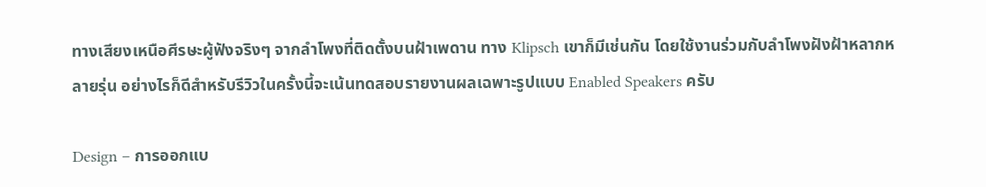ทางเสียงเหนือศีรษะผู้ฟังจริงๆ จากลำโพงที่ติดตั้งบนฝ้าเพดาน ทาง Klipsch เขาก็มีเช่นกัน โดยใช้งานร่วมกับลำโพงฝังฝ้าหลากหลายรุ่น อย่างไรก็ดีสำหรับรีวิวในครั้งนี้จะเน้นทดสอบรายงานผลเฉพาะรูปแบบ Enabled Speakers ครับ

Design – การออกแบ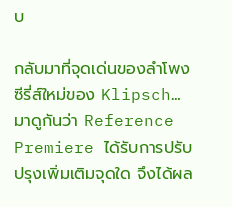บ

กลับมาที่จุดเด่นของลำโพงซีรี่ส์ใหม่ของ Klipsch… มาดูกันว่า Reference Premiere ได้รับการปรับปรุงเพิ่มเติมจุดใด จึงได้ผล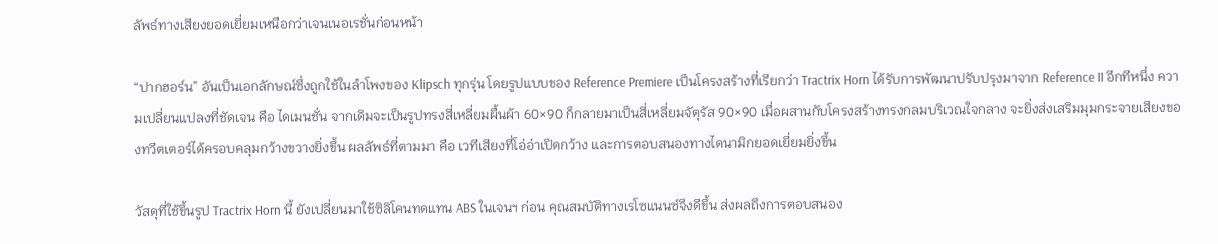ลัพธ์ทางเสียงยอดเยี่ยมเหนือกว่าเจนเนอเรชั่นก่อนหน้า

“ปากฮอร์น” อันเป็นเอกลักษณ์ซึ่งถูกใช้ในลำโพงของ Klipsch ทุกรุ่น โดยรูปแบบของ Reference Premiere เป็นโครงสร้างที่เรียกว่า Tractrix Horn ได้รับการพัฒนาปรับปรุงมาจาก Reference II อีกทีหนึ่ง ความเปลี่ยนแปลงที่ชัดเจน คือ ไดเมนชั่น จากเดิมจะเป็นรูปทรงสี่เหลี่ยมผื้นผ้า 60×90 ก็กลายมาเป็นสี่เหลี่ยมจัตุรัส 90×90 เมื่อผสานกับโครงสร้างทรงกลมบริเวณใจกลาง จะยิ่งส่งเสริมมุมกระจายเสียงของทวีตเตอร์ได้ครอบคลุมกว้างขวางยิ่งขึ้น ผลลัพธ์ที่ตามมา คือ เวทีเสียงที่โอ่อ่าเปิดกว้าง และการตอบสนองทางไดนามิกยอดเยี่ยมยิ่งขึ้น

วัสดุที่ใช้ขึ้นรูป Tractrix Horn นี้ ยังเปลี่ยนมาใช้ซิลิโคนทดแทน ABS ในเจนฯ ก่อน คุณสมบัติทางเรโซแนนซ์จึงดีขึ้น ส่งผลถึงการตอบสนอง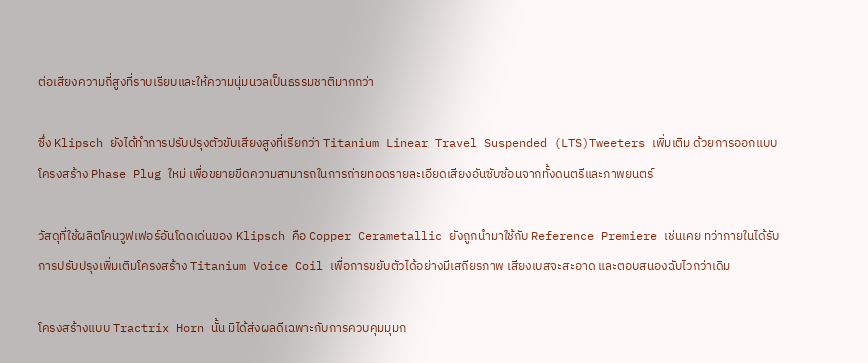ต่อเสียงความถี่สูงที่ราบเรียบและให้ความนุ่มนวลเป็นธรรมชาติมากกว่า

ซึ่ง Klipsch ยังได้ทำการปรับปรุงตัวขับเสียงสูงที่เรียกว่า Titanium Linear Travel Suspended (LTS)Tweeters เพิ่มเติม ด้วยการออกแบบโครงสร้าง Phase Plug ใหม่ เพื่อขยายขีดความสามารถในการถ่ายทอดรายละเอียดเสียงอันซับซ้อนจากทั้งดนตรีและภาพยนตร์

วัสดุที่ใช้ผลิตโคนวูฟเฟอร์อันโดดเด่นของ Klipsch คือ Copper Cerametallic ยังถูกนำมาใช้กับ Reference Premiere เช่นเคย ทว่าภายในได้รับการปรับปรุงเพิ่มเติมโครงสร้าง Titanium Voice Coil เพื่อการขยับตัวได้อย่างมีเสถียรภาพ เสียงเบสจะสะอาด และตอบสนองฉับไวกว่าเดิม

โครงสร้างแบบ Tractrix Horn นั้น มิได้ส่งผลดีเฉพาะกับการควบคุมมุมก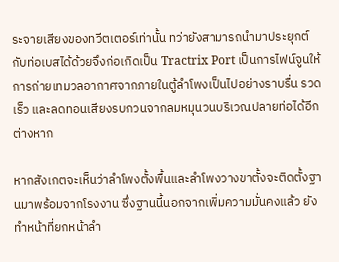ระจายเสียงของทวีตเตอร์เท่านั้น ทว่ายังสามารถนำมาประยุกต์กับท่อเบสได้ด้วยจึงก่อเกิดเป็น Tractrix Port เป็นการไฟน์จูนให้การถ่ายเทมวลอากาศจากภายในตู้ลำโพงเป็นไปอย่างราบรื่น รวดเร็ว และลดทอนเสียงรบกวนจากลมหมุนวนบริเวณปลายท่อได้อีกต่างหาก

หากสังเกตจะเห็นว่าลำโพงตั้งพื้นและลำโพงวางขาตั้งจะติดตั้งฐานมาพร้อมจากโรงงาน ซึ่งฐานนี้นอกจากเพิ่มความมั่นคงแล้ว ยังทำหน้าที่ยกหน้าลำ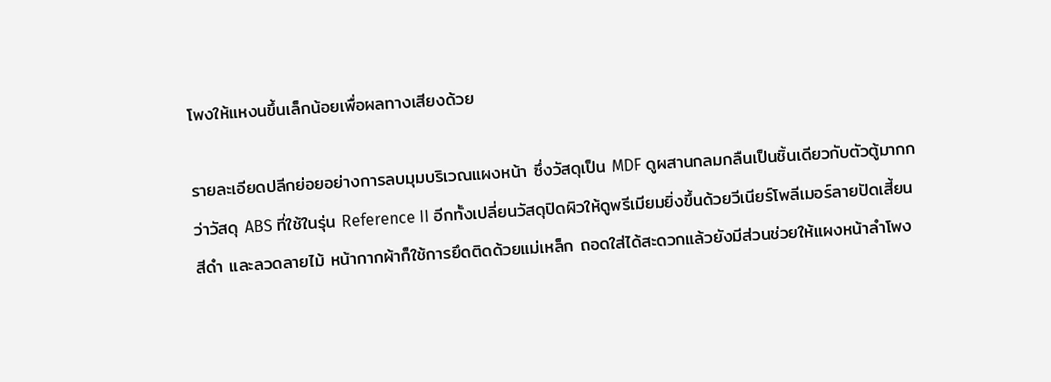โพงให้แหงนขึ้นเล็กน้อยเพื่อผลทางเสียงด้วย

รายละเอียดปลีกย่อยอย่างการลบมุมบริเวณแผงหน้า ซึ่งวัสดุเป็น MDF ดูผสานกลมกลืนเป็นชิ้นเดียวกับตัวตู้มากกว่าวัสดุ ABS ที่ใช้ในรุ่น Reference II อีกทั้งเปลี่ยนวัสดุปิดผิวให้ดูพรีเมียมยิ่งขึ้นด้วยวีเนียร์โพลีเมอร์ลายปัดเสี้ยนสีดำ และลวดลายไม้ หน้ากากผ้าก็ใช้การยึดติดด้วยแม่เหล็ก ถอดใส่ได้สะดวกแล้วยังมีส่วนช่วยให้แผงหน้าลำโพง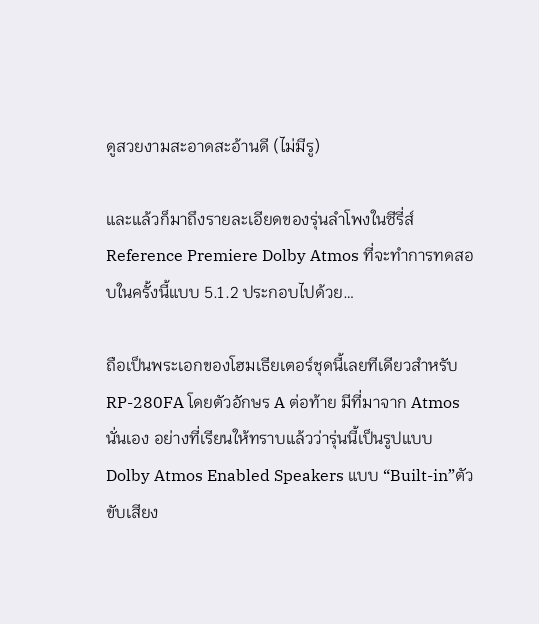ดูสวยงามสะอาดสะอ้านดี (ไม่มีรู)

และแล้วก็มาถึงรายละเอียดของรุ่นลำโพงในซีรี่ส์ Reference Premiere Dolby Atmos ที่จะทำการทดสอบในครั้งนี้แบบ 5.1.2 ประกอบไปด้วย…

ถือเป็นพระเอกของโฮมเธียเตอร์ชุดนี้เลยทีเดียวสำหรับ RP-280FA โดยตัวอักษร A ต่อท้าย มีที่มาจาก Atmos นั่นเอง อย่างที่เรียนให้ทราบแล้วว่ารุ่นนี้เป็นรูปแบบ Dolby Atmos Enabled Speakers แบบ “Built-in”ตัวขับเสียง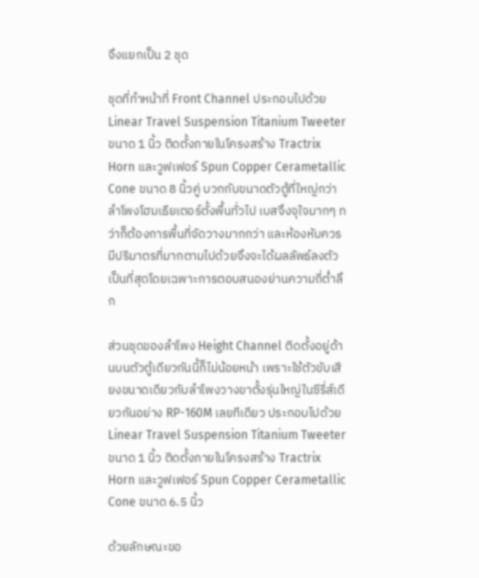จึงแยกเป็น 2 ชุด

ชุดที่ทำหน้าที่ Front Channel ประกอบไปด้วย Linear Travel Suspension Titanium Tweeter ขนาด 1 นิ้ว ติดตั้งภายในโครงสร้าง Tractrix Horn และวูฟเฟอร์ Spun Copper Cerametallic Cone ขนาด 8 นิ้วคู่ บวกกับขนาดตัวตู้ที่ใหญ่กว่าลำโพงโฮมเธียเตอร์ตั้งพื้นทั่วไป เบสจึงจุใจมากๆ ทว่าก็ต้องการพื้นที่จัดวางมากกว่า และห้องหับควรมีปริมาตรที่มากตามไปด้วยจึงจะได้ผลลัพธ์ลงตัวเป็นที่สุดโดยเฉพาะการตอบสนองย่านความถี่ต่ำลึก

ส่วนชุดของลำโพง Height Channel ติดตั้งอยู่ด้านบนตัวตู้เดียวกันนี้ก็ไม่น้อยหน้า เพราะใช้ตัวขับเสียงขนาดเดียวกับลำโพงวางขาตั้งรุ่นใหญ่ในซีรี่ส์เดียวกันอย่าง RP-160M เลยทีเดียว ประกอบไปด้วย Linear Travel Suspension Titanium Tweeter ขนาด 1 นิ้ว ติดตั้งภายในโครงสร้าง Tractrix Horn และวูฟเฟอร์ Spun Copper Cerametallic Cone ขนาด 6.5 นิ้ว

ด้วยลักษณะขอ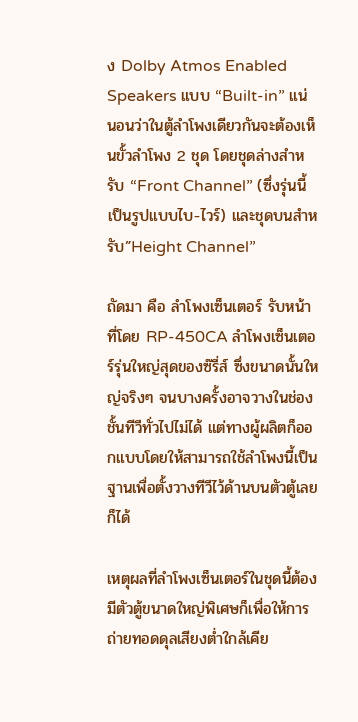ง Dolby Atmos Enabled Speakers แบบ “Built-in” แน่นอนว่าในตู้ลำโพงเดียวกันจะต้องเห็นขั้วลำโพง 2 ชุด โดยชุดล่างสำหรับ “Front Channel” (ซึ่งรุ่นนี้เป็นรูปแบบไบ-ไวร์) และชุดบนสำหรับ”Height Channel”

ถัดมา คือ ลำโพงเซ็นเตอร์ รับหน้าที่โดย RP-450CA ลำโพงเซ็นเตอร์รุ่นใหญ่สุดของซ๊รี่ส์ ซึ่งขนาดนั้นใหญ่จริงๆ จนบางครั้งอาจวางในช่องชั้นทีวีทั่วไปไม่ได้ แต่ทางผู้ผลิตก็ออกแบบโดยให้สามารถใช้ลำโพงนี้เป็นฐานเพื่อตั้งวางทีวีไว้ด้านบนตัวตู้เลยก็ได้

เหตุผลที่ลำโพงเซ็นเตอร์ในชุดนี้ต้องมีตัวตู้ขนาดใหญ่พิเศษก็เพื่อให้การถ่ายทอดดุลเสียงต่ำใกล้เคีย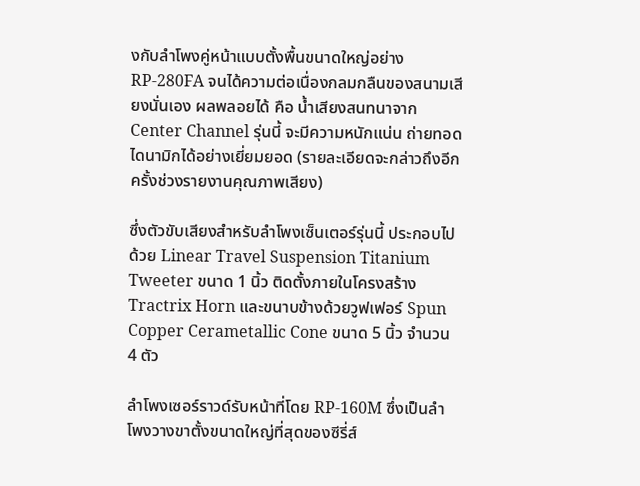งกับลำโพงคู่หน้าแบบตั้งพื้นขนาดใหญ่อย่าง RP-280FA จนได้ความต่อเนื่องกลมกลืนของสนามเสียงนั่นเอง ผลพลอยได้ คือ น้ำเสียงสนทนาจาก Center Channel รุ่นนี้ จะมีความหนักแน่น ถ่ายทอดไดนามิกได้อย่างเยี่ยมยอด (รายละเอียดจะกล่าวถึงอีกครั้งช่วงรายงานคุณภาพเสียง)

ซึ่งตัวขับเสียงสำหรับลำโพงเซ็นเตอร์รุ่นนี้ ประกอบไปด้วย Linear Travel Suspension Titanium Tweeter ขนาด 1 นิ้ว ติดตั้งภายในโครงสร้าง Tractrix Horn และขนาบข้างด้วยวูฟเฟอร์ Spun Copper Cerametallic Cone ขนาด 5 นิ้ว จำนวน 4 ตัว

ลำโพงเซอร์ราวด์รับหน้าที่โดย RP-160M ซึ่งเป็นลำโพงวางขาตั้งขนาดใหญ่ที่สุดของซีรี่ส์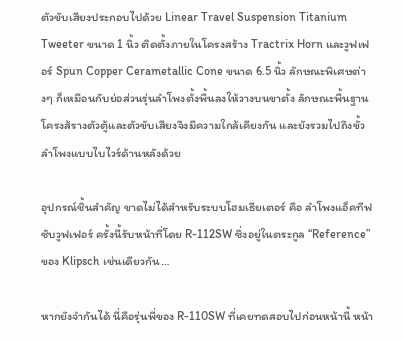ตัวขับเสียงประกอบไปด้วย Linear Travel Suspension Titanium Tweeter ขนาด 1 นิ้ว ติดตั้งภายในโครงสร้าง Tractrix Horn และวูฟเฟอร์ Spun Copper Cerametallic Cone ขนาด 6.5 นิ้ว ลักษณะพิเศษต่างๆ ก็เหมือนกับย่อส่วนรุ่นลำโพงตั้งพื้นลงให้วางบนขาตั้ง ลักษณะพื้นฐานโครงส้รางตัวตู้และตัวขับเสียงจึงมีความใกล้เคียงกัน และยังรวมไปถึงขั้วลำโพงแบบไบไวร์ด้านหลังด้วย

อุปกรณ์ชิ้นสำคัญ ขาดไม่ได้สำหรับระบบโฮมเธียเตอร์ คือ ลำโพงแอ็คทีฟซับวูฟเฟอร์ ครั้งนี้รับหน้าที่โดย R-112SW ซึ่งอยู่ในตระกูล “Reference” ของ Klipsch เช่นเดียวกัน…

หากยังจำกันได้ นี่คือรุ่นพี่ของ R-110SW ที่เคยทดสอบไปก่อนหน้านี้ หน้า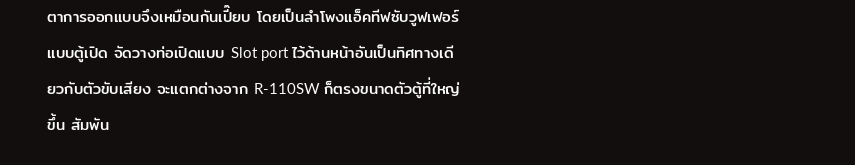ตาการออกแบบจึงเหมือนกันเปี๊ยบ โดยเป็นลำโพงแอ็คทีฟซับวูฟเฟอร์แบบตู้เปิด จัดวางท่อเปิดแบบ Slot port ไว้ด้านหน้าอันเป็นทิศทางเดียวกับตัวขับเสียง จะแตกต่างจาก R-110SW ก็ตรงขนาดตัวตู้ที่ใหญ่ขึ้น สัมพัน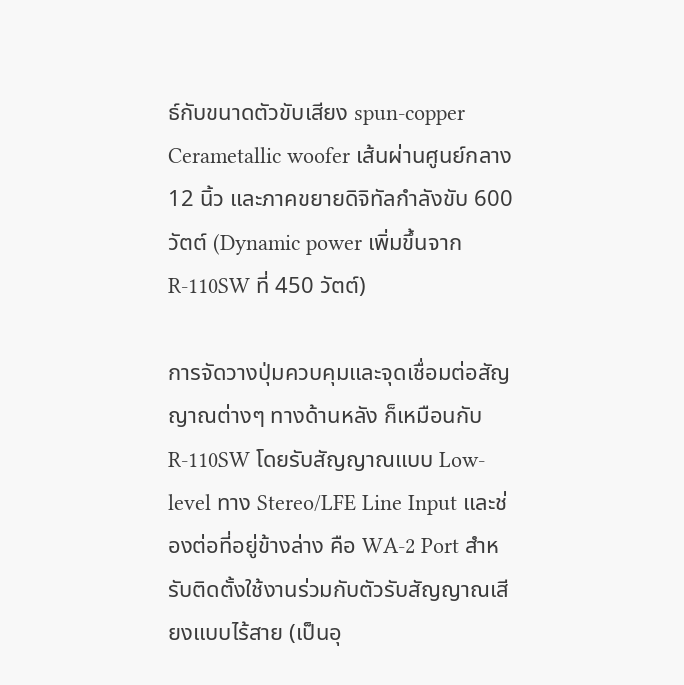ธ์กับขนาดตัวขับเสียง spun-copper Cerametallic woofer เส้นผ่านศูนย์กลาง 12 นิ้ว และภาคขยายดิจิทัลกำลังขับ 600 วัตต์ (Dynamic power เพิ่มขึ้นจาก R-110SW ที่ 450 วัตต์)

การจัดวางปุ่มควบคุมและจุดเชื่อมต่อสัญญาณต่างๆ ทางด้านหลัง ก็เหมือนกับ R-110SW โดยรับสัญญาณแบบ Low-level ทาง Stereo/LFE Line Input และช่องต่อที่อยู่ข้างล่าง คือ WA-2 Port สำหรับติดตั้งใช้งานร่วมกับตัวรับสัญญาณเสียงแบบไร้สาย (เป็นอุ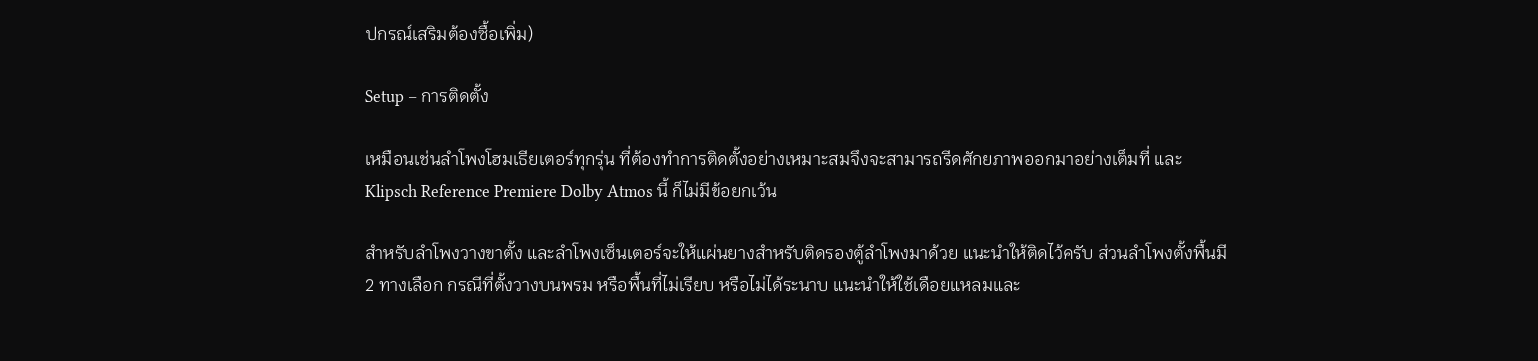ปกรณ์เสริมต้องซื้อเพิ่ม)

Setup – การติดตั้ง

เหมือนเช่นลำโพงโฮมเธียเตอร์ทุกรุ่น ที่ต้องทำการติดตั้งอย่างเหมาะสมจึงจะสามารถรีดศักยภาพออกมาอย่างเต็มที่ และ Klipsch Reference Premiere Dolby Atmos นี้ ก็ไม่มีข้อยกเว้น

สำหรับลำโพงวางขาตั้ง และลำโพงเซ็นเตอร์จะให้แผ่นยางสำหรับติดรองตู้ลำโพงมาด้วย แนะนำให้ติดไว้ครับ ส่วนลำโพงตั้งพื้นมี 2 ทางเลือก กรณีที่ตั้งวางบนพรม หรือพื้นที่ไม่เรียบ หรือไม่ได้ระนาบ แนะนำให้ใช้เดือยแหลมและ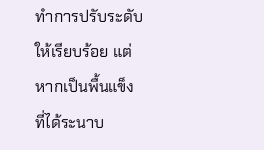ทำการปรับระดับให้เรียบร้อย แต่หากเป็นพื้นแข็งที่ได้ระนาบ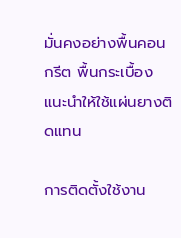มั่นคงอย่างพื้นคอนกรีต พื้นกระเบื้อง แนะนำให้ใช้แผ่นยางติดแทน

การติดตั้งใช้งาน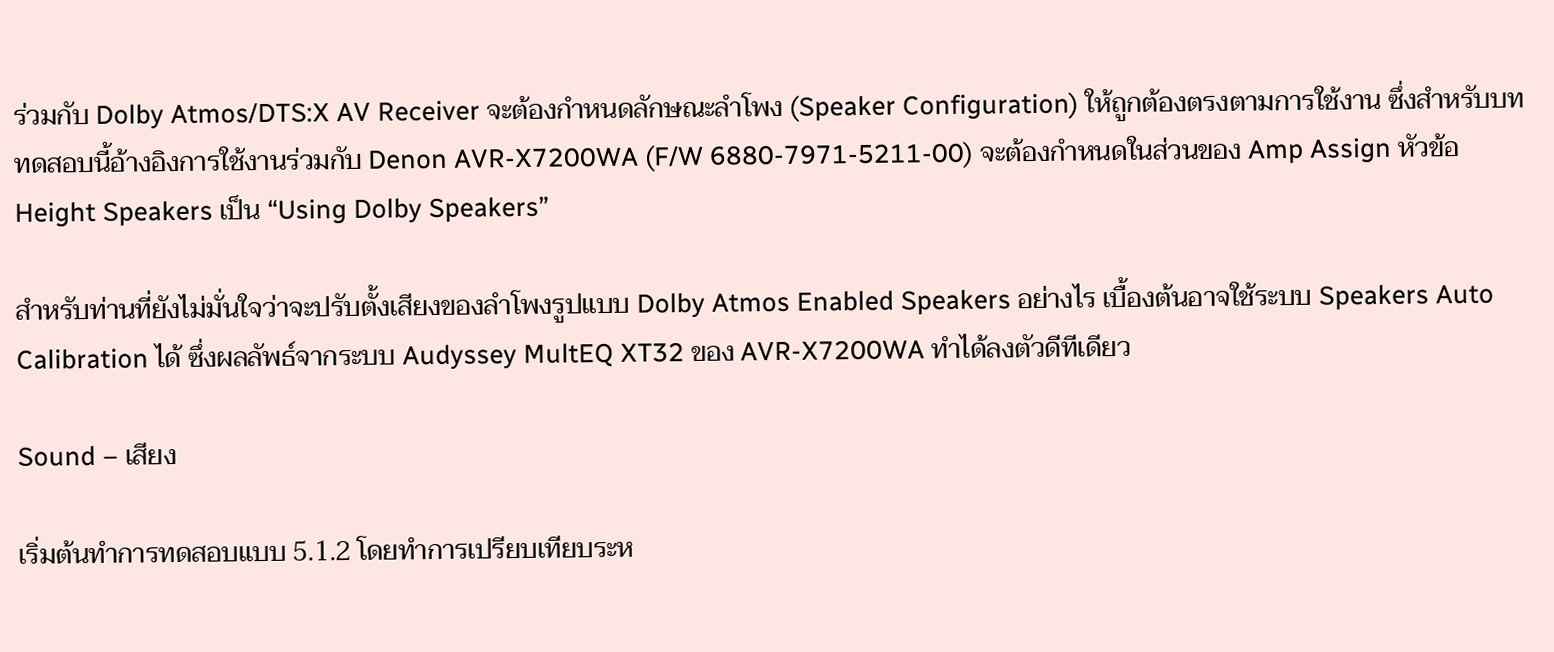ร่วมกับ Dolby Atmos/DTS:X AV Receiver จะต้องกำหนดลักษณะลำโพง (Speaker Configuration) ให้ถูกต้องตรงตามการใช้งาน ซึ่งสำหรับบททดสอบนี้อ้างอิงการใช้งานร่วมกับ Denon AVR-X7200WA (F/W 6880-7971-5211-00) จะต้องกำหนดในส่วนของ Amp Assign หัวข้อ Height Speakers เป็น “Using Dolby Speakers”

สำหรับท่านที่ยังไม่มั่นใจว่าจะปรับตั้งเสียงของลำโพงรูปแบบ Dolby Atmos Enabled Speakers อย่างไร เบื้องต้นอาจใช้ระบบ Speakers Auto Calibration ได้ ซึ่งผลลัพธ์จากระบบ Audyssey MultEQ XT32 ของ AVR-X7200WA ทำได้ลงตัวดีทีเดียว

Sound – เสียง

เริ่มต้นทำการทดสอบแบบ 5.1.2 โดยทำการเปรียบเทียบระห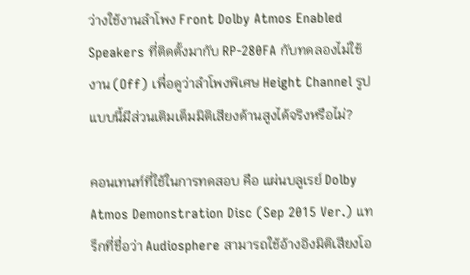ว่างใช้งานลำโพง Front Dolby Atmos Enabled Speakers ที่ติดตั้งมากับ RP-280FA กับทดลองไม่ใช้งาน (Off) เพื่อดูว่าลำโพงพิเศษ Height Channel รูปแบบนี้มีส่วนเติมเต็มมิติเสียงด้านสูงได้จริงหรือไม่?

คอนเทนท์ที่ใช้ในการทดสอบ คือ แผ่นบลูเรย์ Dolby Atmos Demonstration Disc (Sep 2015 Ver.) แทร็กที่ชื่อว่า Audiosphere สามารถใช้อ้างอิงมิติเสียงโอ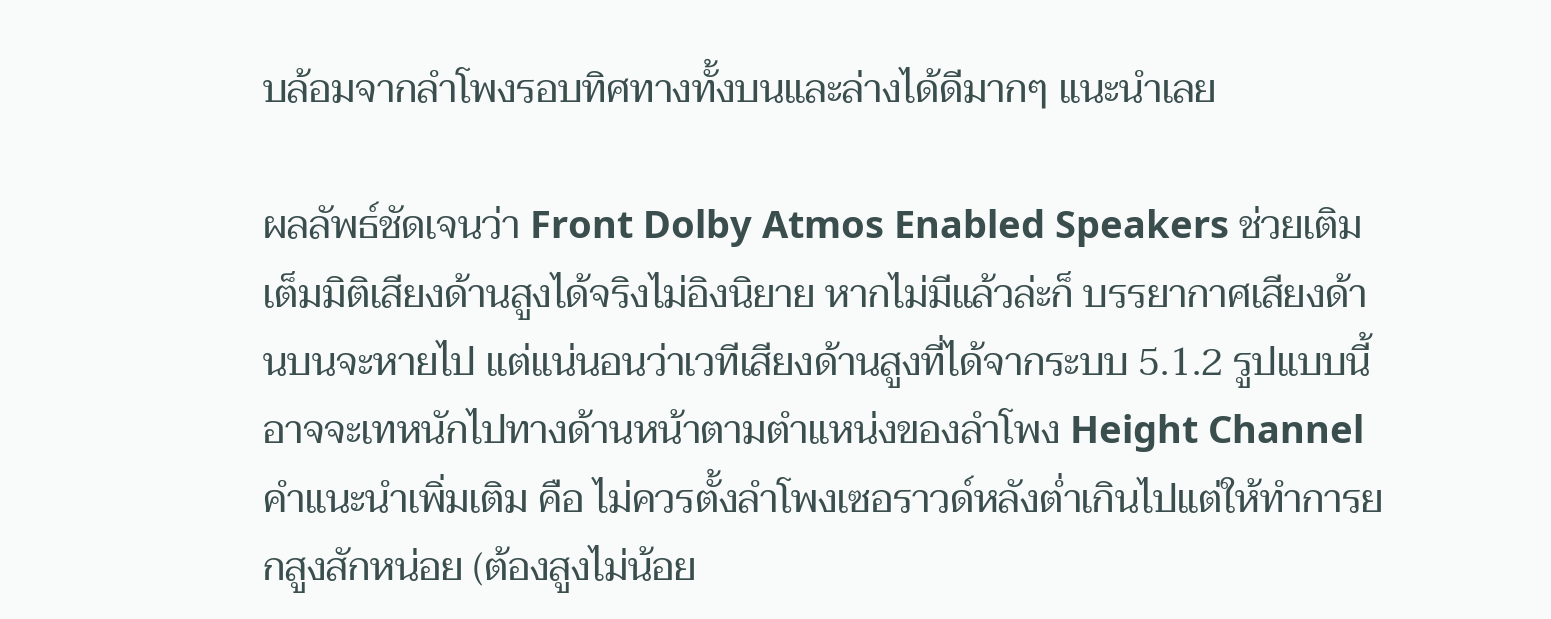บล้อมจากลำโพงรอบทิศทางทั้งบนและล่างได้ดีมากๆ แนะนำเลย

ผลลัพธ์ชัดเจนว่า Front Dolby Atmos Enabled Speakers ช่วยเติมเต็มมิติเสียงด้านสูงได้จริงไม่อิงนิยาย หากไม่มีแล้วล่ะก็ บรรยากาศเสียงด้านบนจะหายไป แต่แน่นอนว่าเวทีเสียงด้านสูงที่ได้จากระบบ 5.1.2 รูปแบบนี้ อาจจะเทหนักไปทางด้านหน้าตามตำแหน่งของลำโพง Height Channel คำแนะนำเพิ่มเติม คือ ไม่ควรตั้งลำโพงเซอราวด์หลังต่ำเกินไปแต่ให้ทำการยกสูงสักหน่อย (ต้องสูงไม่น้อย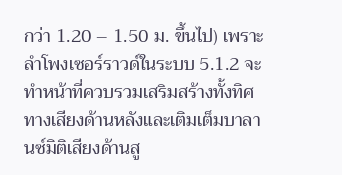กว่า 1.20 – 1.50 ม. ขึ้นไป) เพราะลำโพงเซอร์ราวด์ในระบบ 5.1.2 จะทำหน้าที่ควบรวมเสริมสร้างทั้งทิศทางเสียงด้านหลังและเติมเต็มบาลานซ์มิติเสียงด้านสู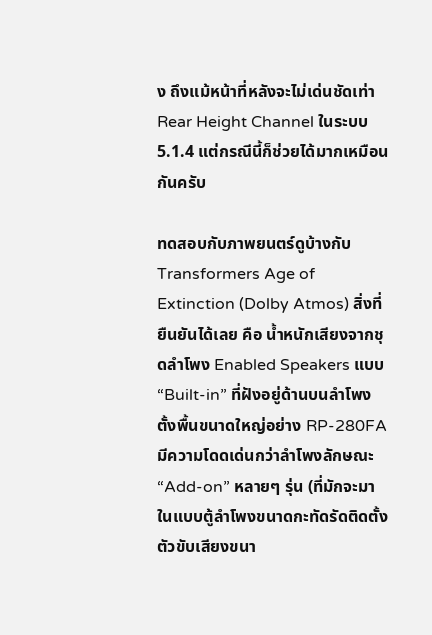ง ถึงแม้หน้าที่หลังจะไม่เด่นชัดเท่า Rear Height Channel ในระบบ 5.1.4 แต่กรณีนี้ก็ช่วยได้มากเหมือนกันครับ

ทดสอบกับภาพยนตร์ดูบ้างกับ Transformers Age of Extinction (Dolby Atmos) สิ่งที่ยืนยันได้เลย คือ น้ำหนักเสียงจากชุดลำโพง Enabled Speakers แบบ “Built-in” ที่ฝังอยู่ด้านบนลำโพงตั้งพื้นขนาดใหญ่อย่าง RP-280FA มีความโดดเด่นกว่าลำโพงลักษณะ “Add-on” หลายๆ รุ่น (ที่มักจะมาในแบบตู้ลำโพงขนาดกะทัดรัดติดตั้งตัวขับเสียงขนา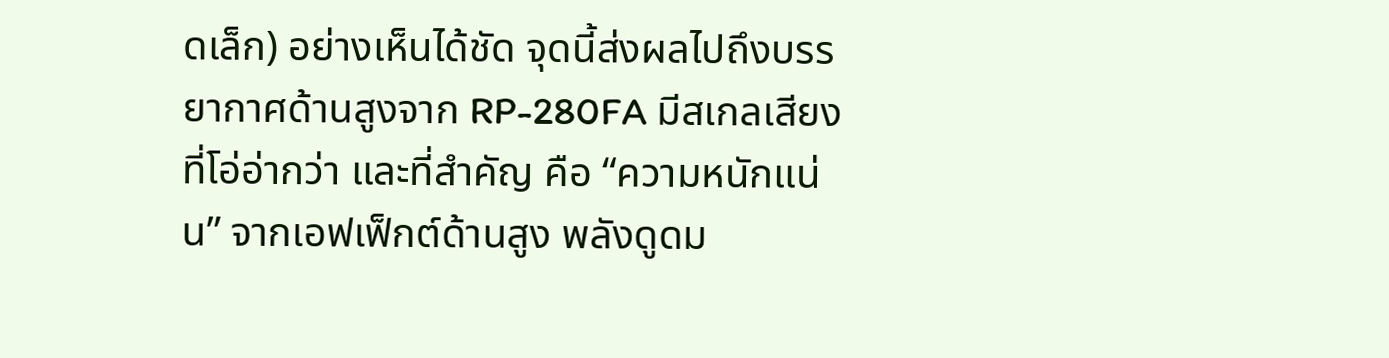ดเล็ก) อย่างเห็นได้ชัด จุดนี้ส่งผลไปถึงบรรยากาศด้านสูงจาก RP-280FA มีสเกลเสียงที่โอ่อ่ากว่า และที่สำคัญ คือ “ความหนักแน่น” จากเอฟเฟ็กต์ด้านสูง พลังดูดม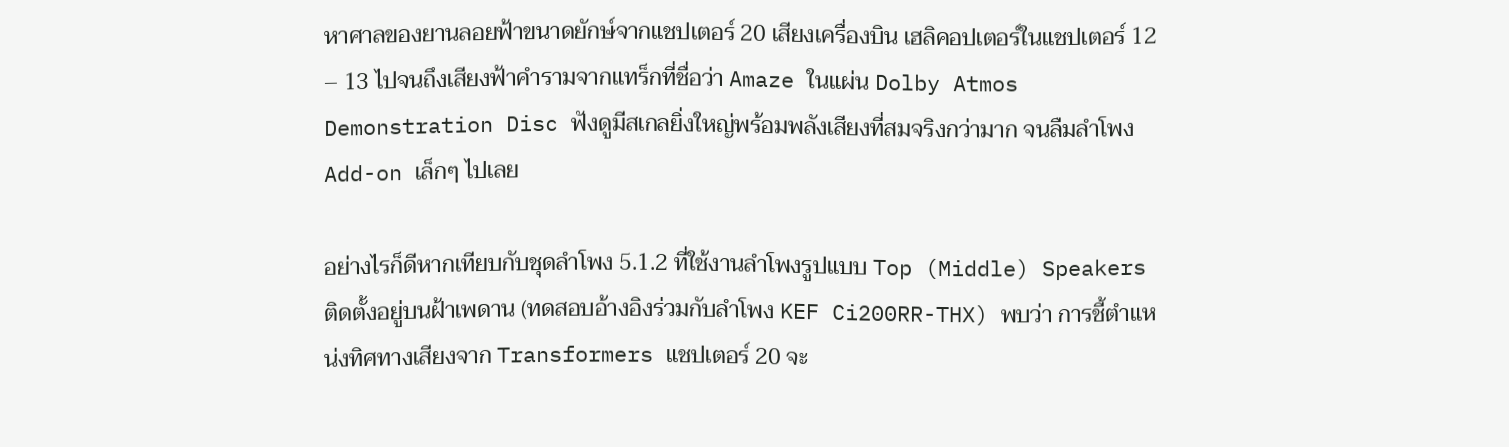หาศาลของยานลอยฟ้าขนาดยักษ์จากแชปเตอร์ 20 เสียงเครื่องบิน เฮลิคอปเตอร์ในแชปเตอร์ 12 – 13 ไปจนถึงเสียงฟ้าคำรามจากแทร็กที่ชื่อว่า Amaze ในแผ่น Dolby Atmos Demonstration Disc ฟังดูมีสเกลยิ่งใหญ่พร้อมพลังเสียงที่สมจริงกว่ามาก จนลืมลำโพง Add-on เล็กๆ ไปเลย

อย่างไรก็ดีหากเทียบกับชุดลำโพง 5.1.2 ที่ใช้งานลำโพงรูปแบบ Top (Middle) Speakers ติดตั้งอยู่บนฝ้าเพดาน (ทดสอบอ้างอิงร่วมกับลำโพง KEF Ci200RR-THX) พบว่า การชี้ตำแหน่งทิศทางเสียงจาก Transformers แชปเตอร์ 20 จะ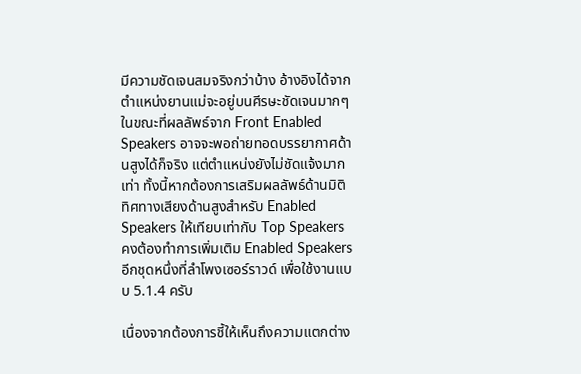มีความชัดเจนสมจริงกว่าบ้าง อ้างอิงได้จากตำแหน่งยานแม่จะอยู่บนศีรษะชัดเจนมากๆ ในขณะที่ผลลัพธ์จาก Front Enabled Speakers อาจจะพอถ่ายทอดบรรยากาศด้านสูงได้ก็จริง แต่ตำแหน่งยังไม่ชัดแจ้งมากเท่า ทั้งนี้หากต้องการเสริมผลลัพธ์ด้านมิติทิศทางเสียงด้านสูงสำหรับ Enabled Speakers ให้เทียบเท่ากับ Top Speakers คงต้องทำการเพิ่มเติม Enabled Speakers อีกชุดหนึ่งที่ลำโพงเซอร์ราวด์ เพื่อใช้งานแบบ 5.1.4 ครับ

เนื่องจากต้องการชี้ให้เห็นถึงความแตกต่าง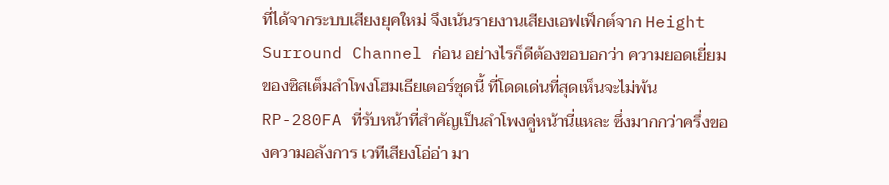ที่ได้จากระบบเสียงยุคใหม่ จึงเน้นรายงานเสียงเอฟเฟ็กต์จาก Height Surround Channel ก่อน อย่างไรก็ดีต้องขอบอกว่า ความยอดเยี่ยมของซิสเต็มลำโพงโฮมเธียเตอร์ชุดนี้ ที่โดดเด่นที่สุดเห็นจะไม่พ้น RP-280FA ที่รับหน้าที่สำคัญเป็นลำโพงคู่หน้านี่แหละ ซึ่งมากกว่าครึ่งของความอลังการ เวทีเสียงโอ่อ่า มา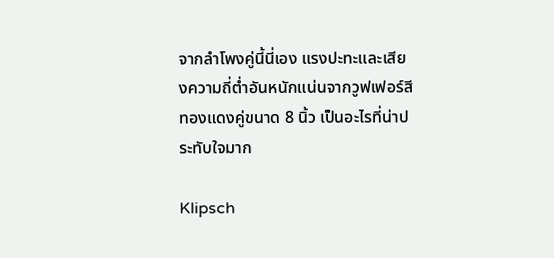จากลำโพงคู่นี้นี่เอง แรงปะทะและเสียงความถี่ต่ำอันหนักแน่นจากวูฟเฟอร์สีทองแดงคู่ขนาด 8 นิ้ว เป็นอะไรที่น่าประทับใจมาก

Klipsch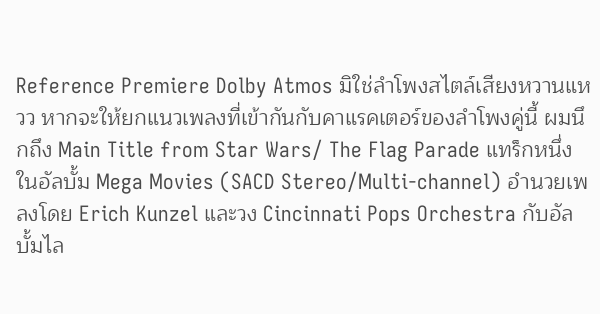Reference Premiere Dolby Atmos มิใช่ลำโพงสไตล์เสียงหวานแหวว หากจะให้ยกแนวเพลงที่เข้ากันกับคาแรคเตอร์ของลำโพงคู่นี้ ผมนึกถึง Main Title from Star Wars/ The Flag Parade แทร็กหนึ่งในอัลบั้ม Mega Movies (SACD Stereo/Multi-channel) อำนวยเพลงโดย Erich Kunzel และวง Cincinnati Pops Orchestra กับอัลบั้มไล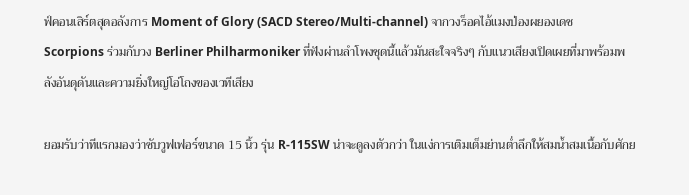ฟ์คอนเสิร์ตสุดอลังการ Moment of Glory (SACD Stereo/Multi-channel) จากวงร็อคไอ้แมงป่องผยองเดช Scorpions ร่วมกับวง Berliner Philharmoniker ที่ฟังผ่านลำโพงชุดนี้แล้วมันสะใจจริงๆ กับแนวเสียงเปิดเผยที่มาพร้อมพลังอันดุดันและความยิ่งใหญ่โอ่โถงของเวทีเสียง

ยอมรับว่าทีแรกมองว่าซับวูฟเฟอร์ขนาด 15 นิ้ว รุ่น R-115SW น่าจะดูลงตัวกว่า ในแง่การเติมเต็มย่านต่ำลึกให้สมน้ำสมเนื้อกับศักย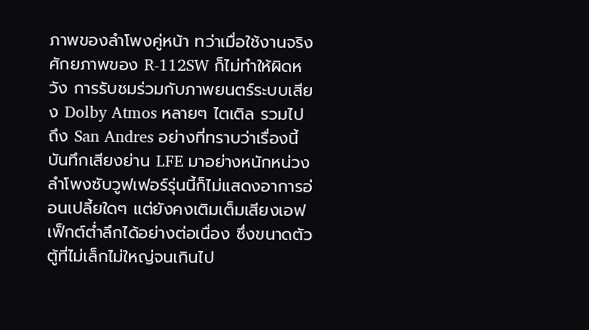ภาพของลำโพงคู่หน้า ทว่าเมื่อใช้งานจริงศักยภาพของ R-112SW ก็ไม่ทำให้ผิดหวัง การรับชมร่วมกับภาพยนตร์ระบบเสียง Dolby Atmos หลายๆ ไตเติล รวมไปถึง San Andres อย่างที่ทราบว่าเรื่องนี้บันทึกเสียงย่าน LFE มาอย่างหนักหน่วง ลำโพงซับวูฟเฟอร์รุ่นนี้ก็ไม่แสดงอาการอ่อนเปลี้ยใดๆ แต่ยังคงเติมเต็มเสียงเอฟเฟ็กต์ต่ำลึกได้อย่างต่อเนื่อง ซึ่งขนาดตัวตู้ที่ไม่เล็กไม่ใหญ่จนเกินไป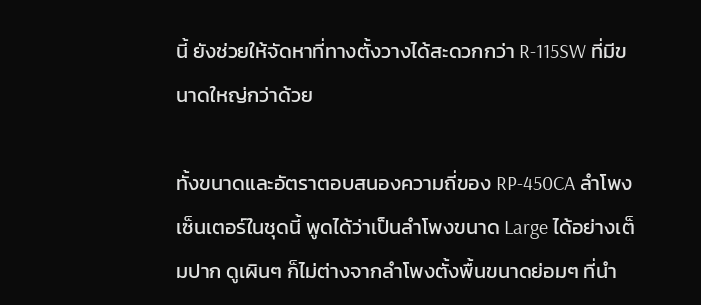นี้ ยังช่วยให้จัดหาที่ทางตั้งวางได้สะดวกกว่า R-115SW ที่มีขนาดใหญ่กว่าด้วย

ทั้งขนาดและอัตราตอบสนองความถี่ของ RP-450CA ลำโพงเซ็นเตอร์ในชุดนี้ พูดได้ว่าเป็นลำโพงขนาด Large ได้อย่างเต็มปาก ดูเผินๆ ก็ไม่ต่างจากลำโพงตั้งพื้นขนาดย่อมๆ ที่นำ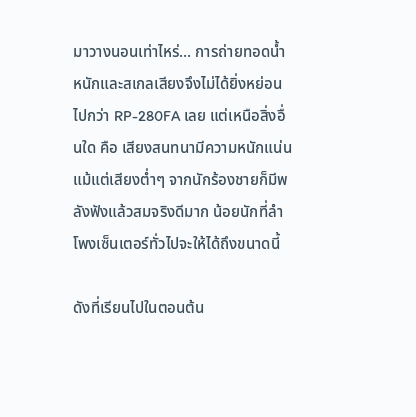มาวางนอนเท่าไหร่… การถ่ายทอดน้ำหนักและสเกลเสียงจึงไม่ได้ยิ่งหย่อนไปกว่า RP-280FA เลย แต่เหนือสิ่งอื่นใด คือ เสียงสนทนามีความหนักแน่น แม้แต่เสียงต่ำๆ จากนักร้องชายก็มีพลังฟังแล้วสมจริงดีมาก น้อยนักที่ลำโพงเซ็นเตอร์ทั่วไปจะให้ได้ถึงขนาดนี้

ดังที่เรียนไปในตอนต้น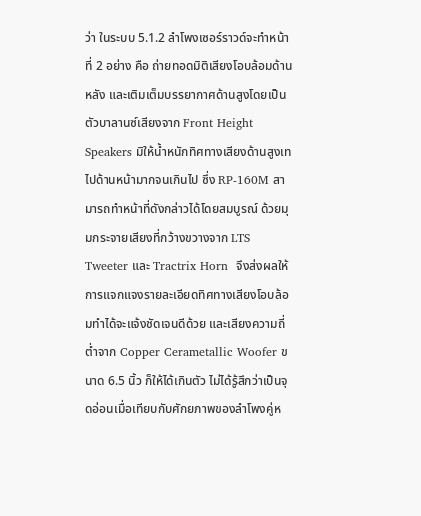ว่า ในระบบ 5.1.2 ลำโพงเซอร์ราวด์จะทำหน้าที่ 2 อย่าง คือ ถ่ายทอดมิติเสียงโอบล้อมด้านหลัง และเติมเต็มบรรยากาศด้านสูงโดยเป็นตัวบาลานซ์เสียงจาก Front Height Speakers มิให้น้ำหนักทิศทางเสียงด้านสูงเทไปด้านหน้ามากจนเกินไป ซึ่ง RP-160M สามารถทำหน้าที่ดังกล่าวได้โดยสมบูรณ์ ด้วยมุมกระจายเสียงที่กว้างขวางจาก LTS Tweeter และ Tractrix Horn  จึงส่งผลให้การแจกแจงรายละเอียดทิศทางเสียงโอบล้อมทำได้จะแจ้งชัดเจนดีด้วย และเสียงความถี่ต่ำจาก Copper Cerametallic Woofer ขนาด 6.5 นิ้ว ก็ให้ได้เกินตัว ไม่ได้รู้สึกว่าเป็นจุดอ่อนเมื่อเทียบกับศักยภาพของลำโพงคู่ห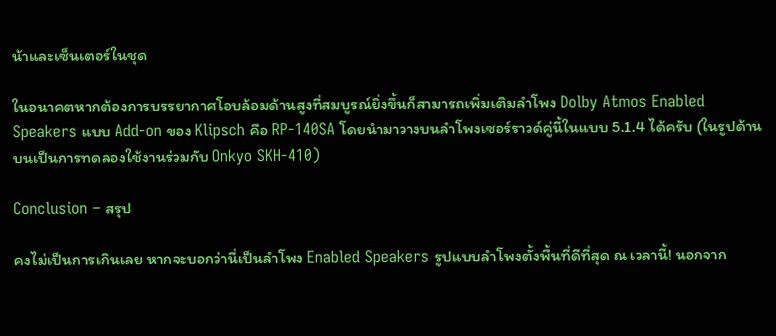น้าและเซ็นเตอร์ในชุด

ในอนาคตหากต้องการบรรยากาศโอบล้อมด้านสูงที่สมบูรณ์ยิ่งขึ้นก็สามารถเพิ่มเติมลำโพง Dolby Atmos Enabled Speakers แบบ Add-on ของ Klipsch คือ RP-140SA โดยนำมาวางบนลำโพงเซอร์ราวด์คู่นี้ในแบบ 5.1.4 ได้ครับ (ในรูปด้านบนเป็นการทดลองใช้งานร่วมกับ Onkyo SKH-410)

Conclusion – สรุป

คงไม่เป็นการเกินเลย หากจะบอกว่านี่เป็นลำโพง Enabled Speakers รูปแบบลำโพงตั้งพื้นที่ดีที่สุด ณ เวลานี้! นอกจาก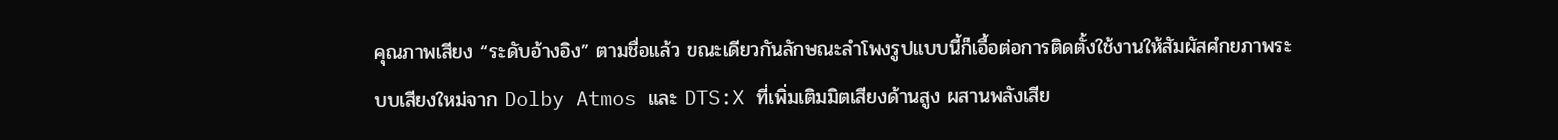คุณภาพเสียง “ระดับอ้างอิง” ตามชื่อแล้ว ขณะเดียวกันลักษณะลำโพงรูปแบบนี้ก็เอื้อต่อการติดตั้งใช้งานให้สัมผัสศํกยภาพระบบเสียงใหม่จาก Dolby Atmos และ DTS:X ที่เพิ่มเติมมิตเสียงด้านสูง ผสานพลังเสีย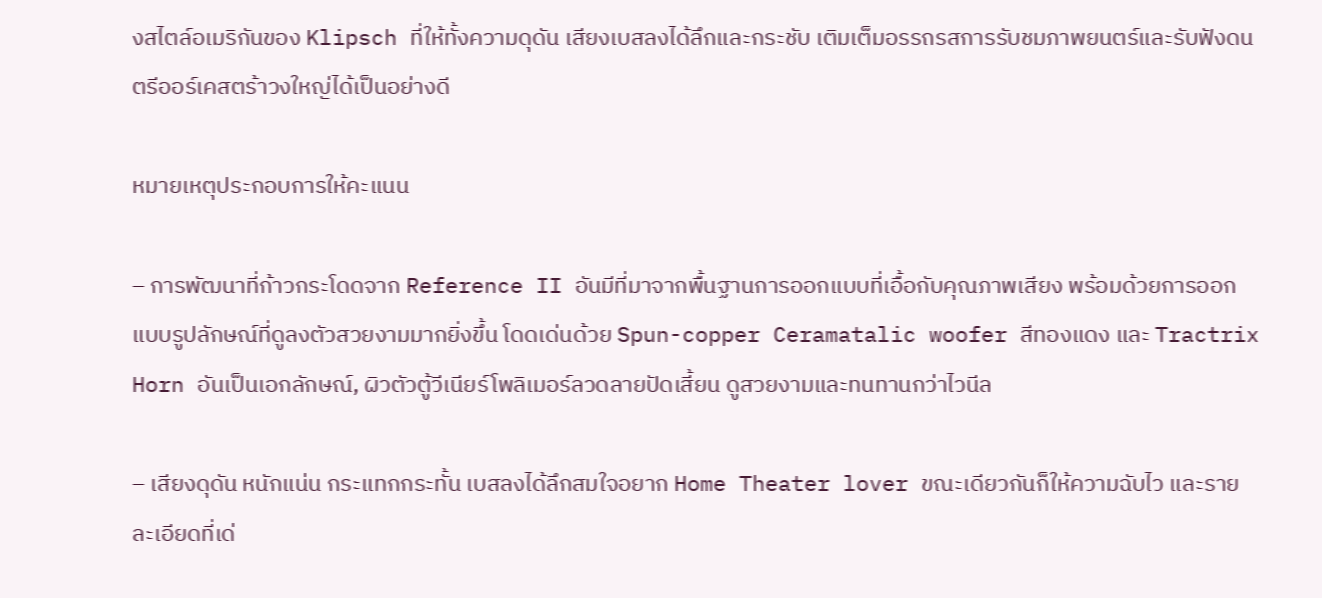งสไตล์อเมริกันของ Klipsch ที่ให้ทั้งความดุดัน เสียงเบสลงได้ลึกและกระชับ เติมเต็มอรรถรสการรับชมภาพยนตร์และรับฟังดนตรีออร์เคสตร้าวงใหญ่ได้เป็นอย่างดี

หมายเหตุประกอบการให้คะแนน

– การพัฒนาที่ก้าวกระโดดจาก Reference II อันมีที่มาจากพื้นฐานการออกแบบที่เอื้อกับคุณภาพเสียง พร้อมด้วยการออกแบบรูปลักษณ์ที่ดูลงตัวสวยงามมากยิ่งขึ้น โดดเด่นด้วย Spun-copper Ceramatalic woofer สีทองแดง และ Tractrix Horn อันเป็นเอกลักษณ์, ผิวตัวตู้วีเนียร์โพลิเมอร์ลวดลายปัดเสี้ยน ดูสวยงามและทนทานกว่าไวนีล

– เสียงดุดัน หนักแน่น กระแทกกระทั้น เบสลงได้ลึกสมใจอยาก Home Theater lover ขณะเดียวกันก็ให้ความฉับไว และรายละเอียดที่เด่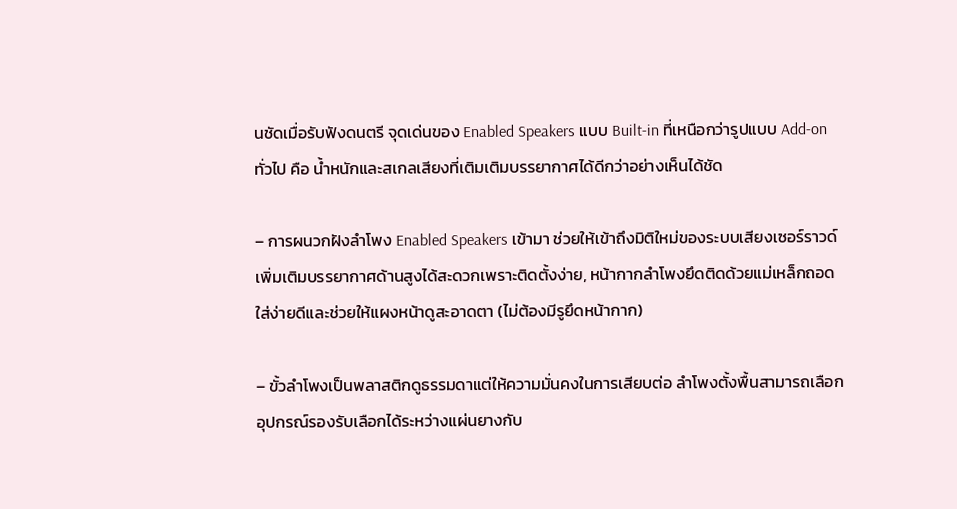นชัดเมื่อรับฟังดนตรี จุดเด่นของ Enabled Speakers แบบ Built-in ที่เหนือกว่ารูปแบบ Add-on ทั่วไป คือ น้ำหนักและสเกลเสียงที่เติมเติมบรรยากาศได้ดีกว่าอย่างเห็นได้ชัด

– การผนวกฝังลำโพง Enabled Speakers เข้ามา ช่วยให้เข้าถึงมิติใหม่ของระบบเสียงเซอร์ราวด์เพิ่มเติมบรรยากาศด้านสูงได้สะดวกเพราะติดตั้งง่าย, หน้ากากลำโพงยึดติดด้วยแม่เหล็กถอดใส่ง่ายดีและช่วยให้แผงหน้าดูสะอาดตา (ไม่ต้องมีรูยึดหน้ากาก)

– ขั้วลำโพงเป็นพลาสติกดูธรรมดาแต่ให้ความมั่นคงในการเสียบต่อ ลำโพงตั้งพื้นสามารถเลือกอุปกรณ์รองรับเลือกได้ระหว่างแผ่นยางกับ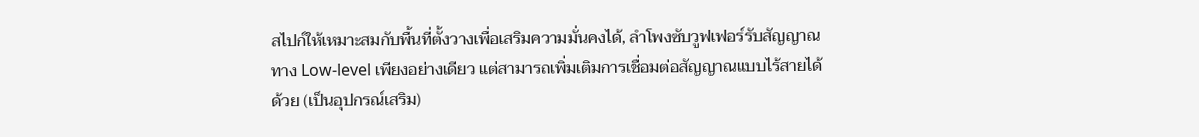สไปก์ให้เหมาะสมกับพื้นที่ตั้งวางเพื่อเสริมความมั่นคงได้, ลำโพงซับวูฟเฟอร์รับสัญญาณทาง Low-level เพียงอย่างเดียว แต่สามารถเพิ่มเติมการเชื่อมต่อสัญญาณแบบไร้สายได้ด้วย (เป็นอุปกรณ์เสริม)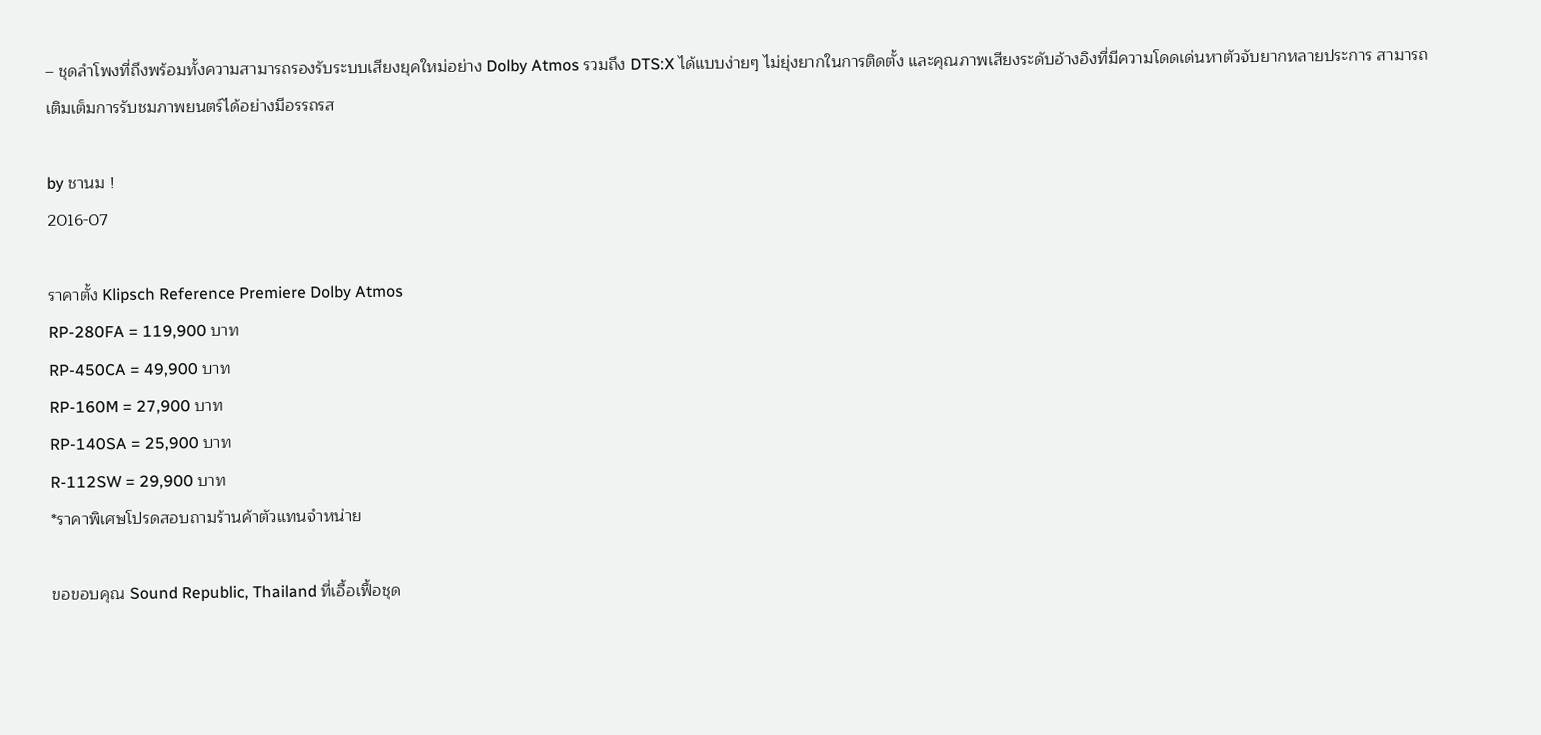– ชุดลำโพงที่ถึงพร้อมทั้งความสามารถรองรับระบบเสียงยุคใหม่อย่าง Dolby Atmos รวมถึง DTS:X ได้แบบง่ายๆ ไม่ยุ่งยากในการติดตั้ง และคุณภาพเสียงระดับอ้างอิงที่มีความโดดเด่นหาตัวจับยากหลายประการ สามารถเติมเต็มการรับชมภาพยนตร์ได้อย่างมีอรรถรส

by ชานม !
2016-07

ราคาตั้ง Klipsch Reference Premiere Dolby Atmos
RP-280FA = 119,900 บาท
RP-450CA = 49,900 บาท
RP-160M = 27,900 บาท
RP-140SA = 25,900 บาท
R-112SW = 29,900 บาท
*ราคาพิเศษโปรดสอบถามร้านค้าตัวแทนจำหน่าย

ขอขอบคุณ Sound Republic, Thailand ที่เอื้อเฟื้อชุด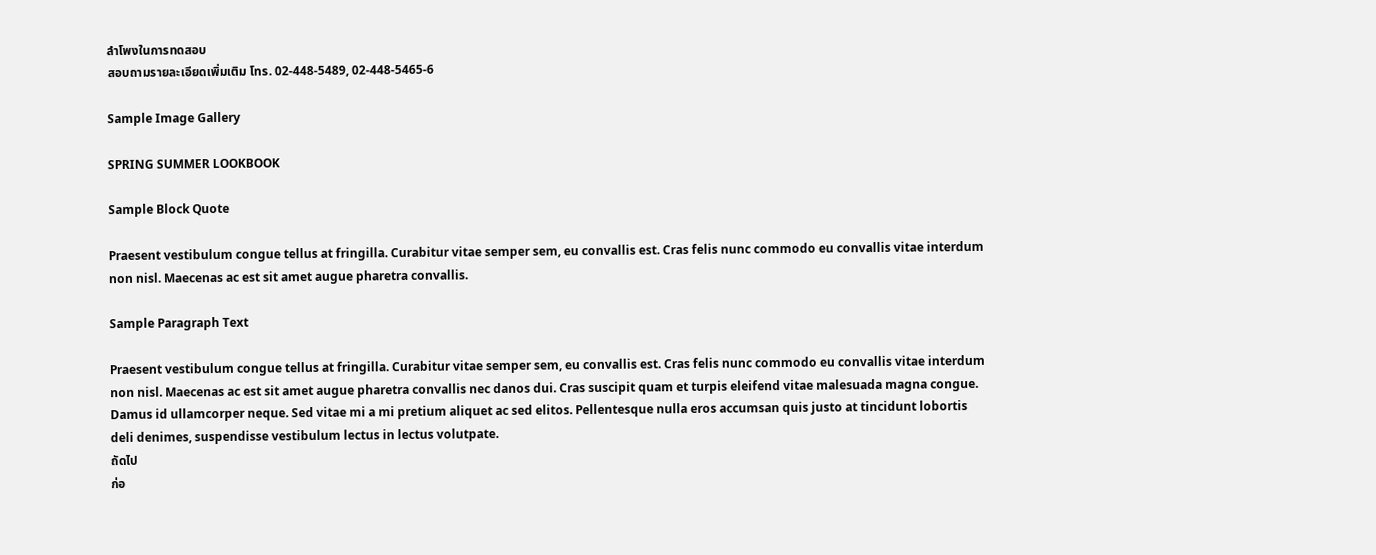ลำโพงในการทดสอบ
สอบถามรายละเอียดเพิ่มเติม โทร. 02-448-5489, 02-448-5465-6

Sample Image Gallery

SPRING SUMMER LOOKBOOK

Sample Block Quote

Praesent vestibulum congue tellus at fringilla. Curabitur vitae semper sem, eu convallis est. Cras felis nunc commodo eu convallis vitae interdum non nisl. Maecenas ac est sit amet augue pharetra convallis.

Sample Paragraph Text

Praesent vestibulum congue tellus at fringilla. Curabitur vitae semper sem, eu convallis est. Cras felis nunc commodo eu convallis vitae interdum non nisl. Maecenas ac est sit amet augue pharetra convallis nec danos dui. Cras suscipit quam et turpis eleifend vitae malesuada magna congue. Damus id ullamcorper neque. Sed vitae mi a mi pretium aliquet ac sed elitos. Pellentesque nulla eros accumsan quis justo at tincidunt lobortis deli denimes, suspendisse vestibulum lectus in lectus volutpate.
ถัดไป
ก่อ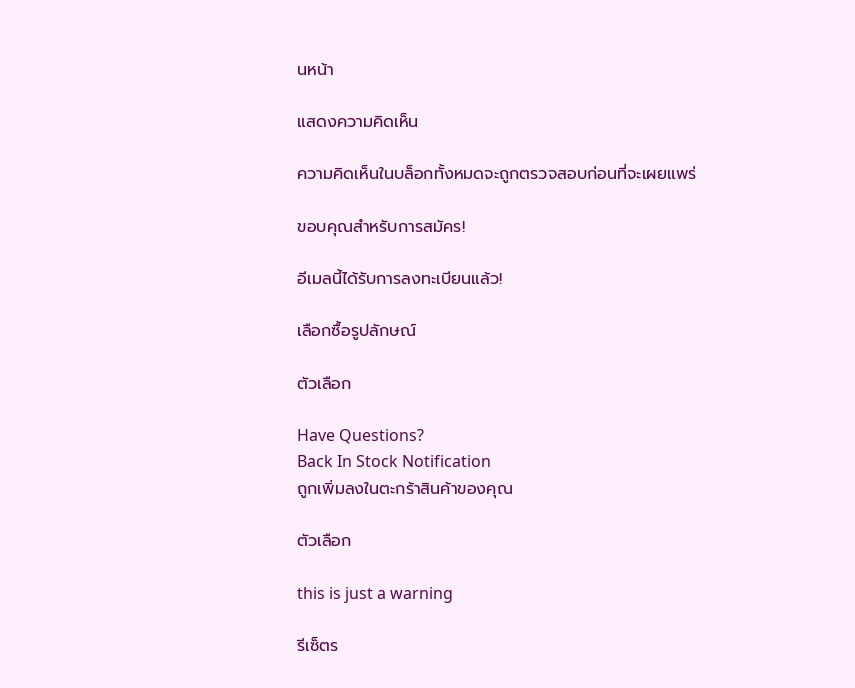นหน้า

แสดงความคิดเห็น

ความคิดเห็นในบล็อกทั้งหมดจะถูกตรวจสอบก่อนที่จะเผยแพร่

ขอบคุณสำหรับการสมัคร!

อีเมลนี้ได้รับการลงทะเบียนแล้ว!

เลือกซื้อรูปลักษณ์

ตัวเลือก

Have Questions?
Back In Stock Notification
ถูกเพิ่มลงในตะกร้าสินค้าของคุณ

ตัวเลือก

this is just a warning

รีเซ็ตร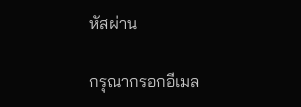หัสผ่าน

กรุณากรอกอีเมล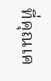ที่คุณเค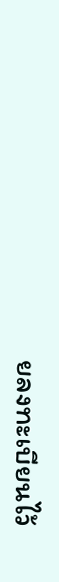ยลงทะเบียนไว้